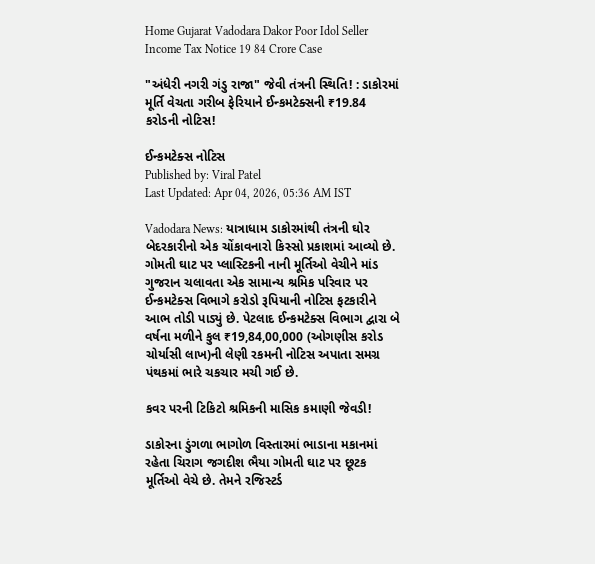Home Gujarat Vadodara Dakor Poor Idol Seller Income Tax Notice 19 84 Crore Case

"અંધેરી નગરી ગંડુ રાજા" જેવી તંત્રની સ્થિતિ! : ડાકોરમાં મૂર્તિ વેચતા ગરીબ ફેરિયાને ઈન્કમટેક્સની ₹19.84 કરોડની નોટિસ!

ઈન્કમટેક્સ નોટિસ
Published by: Viral Patel
Last Updated: Apr 04, 2026, 05:36 AM IST

Vadodara News: યાત્રાધામ ડાકોરમાંથી તંત્રની ઘોર બેદરકારીનો એક ચોંકાવનારો કિસ્સો પ્રકાશમાં આવ્યો છે. ગોમતી ઘાટ પર પ્લાસ્ટિકની નાની મૂર્તિઓ વેચીને માંડ ગુજરાન ચલાવતા એક સામાન્ય શ્રમિક પરિવાર પર ઈન્કમટેક્સ વિભાગે કરોડો રૂપિયાની નોટિસ ફટકારીને આભ તોડી પાડ્યું છે. પેટલાદ ઈન્કમટેક્સ વિભાગ દ્વારા બે વર્ષના મળીને કુલ ₹19,84,00,000 (ઓગણીસ કરોડ ચોર્યાસી લાખ)ની લેણી રકમની નોટિસ અપાતા સમગ્ર પંથકમાં ભારે ચકચાર મચી ગઈ છે.

કવર પરની ટિકિટો શ્રમિકની માસિક કમાણી જેવડી!

ડાકોરના ડુંગળા ભાગોળ વિસ્તારમાં ભાડાના મકાનમાં રહેતા ચિરાગ જગદીશ ભૈયા ગોમતી ઘાટ પર છૂટક મૂર્તિઓ વેચે છે. તેમને રજિસ્ટર્ડ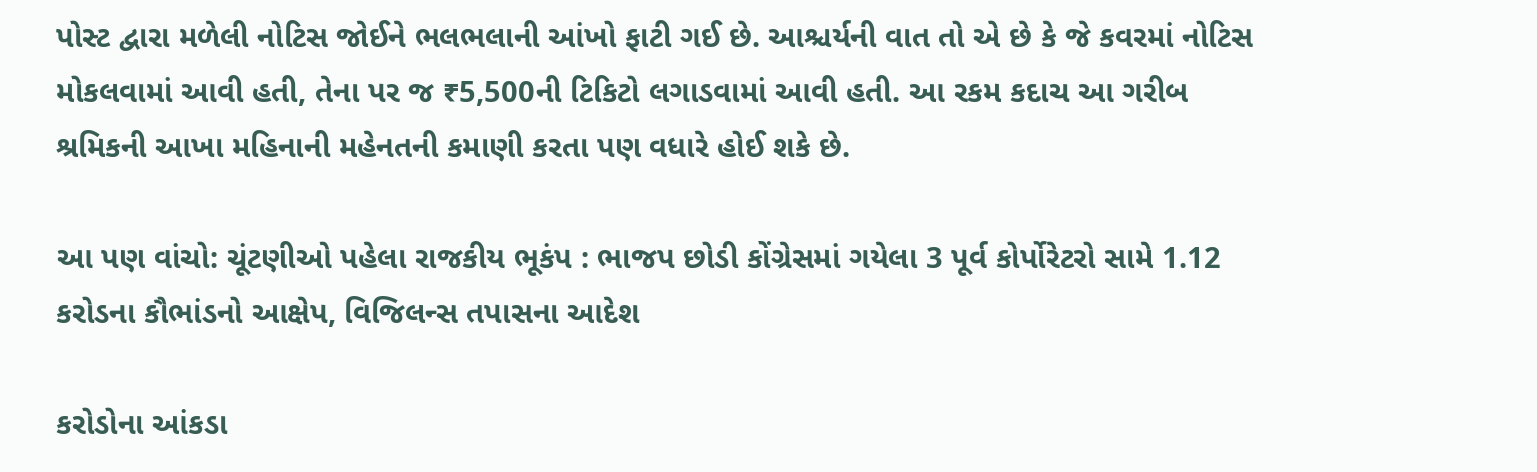પોસ્ટ દ્વારા મળેલી નોટિસ જોઈને ભલભલાની આંખો ફાટી ગઈ છે. આશ્ચર્યની વાત તો એ છે કે જે કવરમાં નોટિસ મોકલવામાં આવી હતી, તેના પર જ ₹5,500ની ટિકિટો લગાડવામાં આવી હતી. આ રકમ કદાચ આ ગરીબ શ્રમિકની આખા મહિનાની મહેનતની કમાણી કરતા પણ વધારે હોઈ શકે છે.

આ પણ વાંચો: ચૂંટણીઓ પહેલા રાજકીય ભૂકંપ : ભાજપ છોડી કોંગ્રેસમાં ગયેલા 3 પૂર્વ કોર્પોરેટરો સામે 1.12 કરોડના કૌભાંડનો આક્ષેપ, વિજિલન્સ તપાસના આદેશ

કરોડોના આંકડા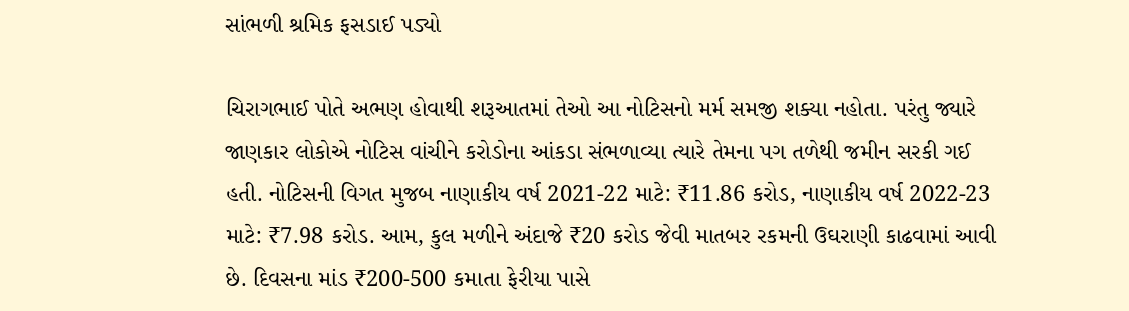સાંભળી શ્રમિક ફસડાઈ પડ્યો

ચિરાગભાઈ પોતે અભણ હોવાથી શરૂઆતમાં તેઓ આ નોટિસનો મર્મ સમજી શક્યા નહોતા. પરંતુ જ્યારે જાણકાર લોકોએ નોટિસ વાંચીને કરોડોના આંકડા સંભળાવ્યા ત્યારે તેમના પગ તળેથી જમીન સરકી ગઈ હતી. નોટિસની વિગત મુજબ નાણાકીય વર્ષ 2021-22 માટે: ₹11.86 કરોડ, નાણાકીય વર્ષ 2022-23 માટે: ₹7.98 કરોડ. આમ, કુલ મળીને અંદાજે ₹20 કરોડ જેવી માતબર રકમની ઉઘરાણી કાઢવામાં આવી છે. દિવસના માંડ ₹200-500 કમાતા ફેરીયા પાસે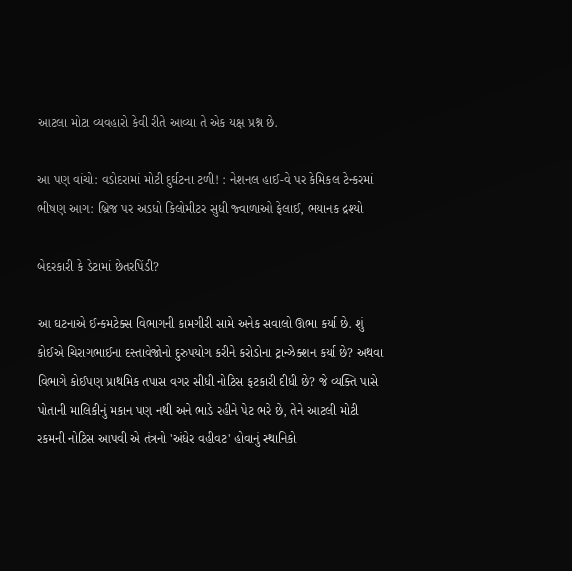આટલા મોટા વ્યવહારો કેવી રીતે આવ્યા તે એક યક્ષ પ્રશ્ન છે.

આ પણ વાંચો: વડોદરામાં મોટી દુર્ઘટના ટળી! : નેશનલ હાઈ-વે પર કેમિકલ ટેન્કરમાં ભીષણ આગ: બ્રિજ પર અડધો કિલોમીટર સુધી જ્વાળાઓ ફેલાઈ, ભયાનક દ્રશ્યો

બેદરકારી કે ડેટામાં છેતરપિંડી?

આ ઘટનાએ ઈન્કમટેક્સ વિભાગની કામગીરી સામે અનેક સવાલો ઊભા કર્યા છે. શું કોઈએ ચિરાગભાઈના દસ્તાવેજોનો દુરુપયોગ કરીને કરોડોના ટ્રાન્ઝેક્શન કર્યા છે? અથવા વિભાગે કોઈપણ પ્રાથમિક તપાસ વગર સીધી નોટિસ ફટકારી દીધી છે? જે વ્યક્તિ પાસે પોતાની માલિકીનું મકાન પણ નથી અને ભાડે રહીને પેટ ભરે છે, તેને આટલી મોટી રકમની નોટિસ આપવી એ તંત્રનો 'અંધેર વહીવટ' હોવાનું સ્થાનિકો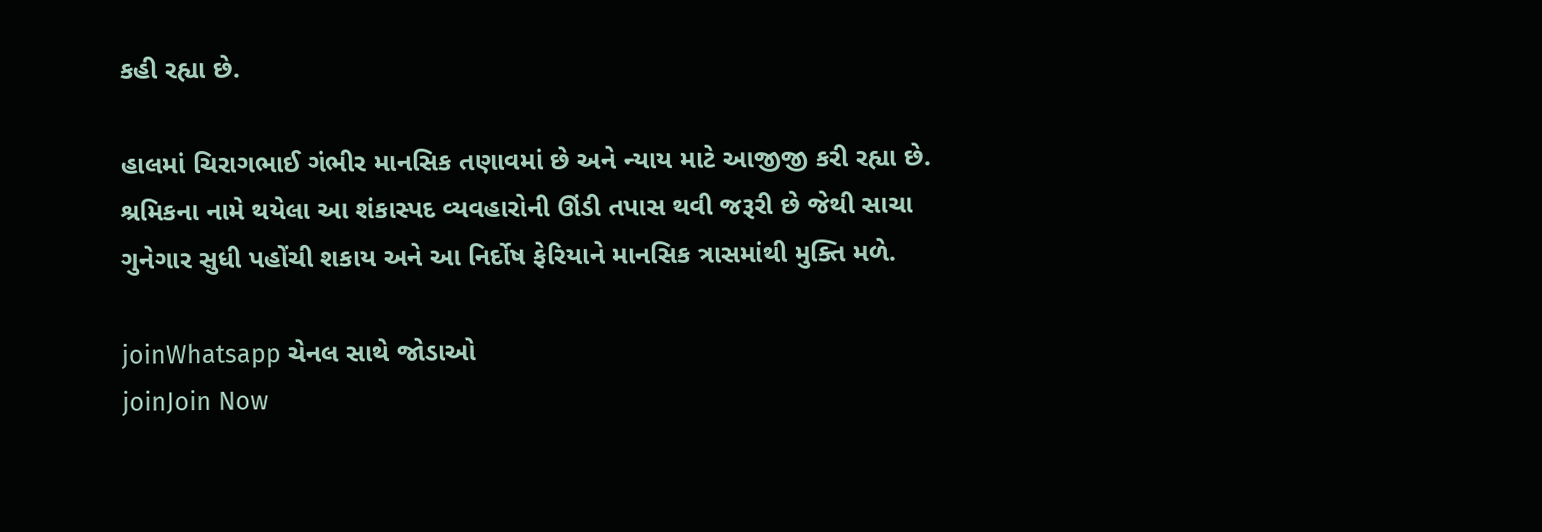કહી રહ્યા છે.

હાલમાં ચિરાગભાઈ ગંભીર માનસિક તણાવમાં છે અને ન્યાય માટે આજીજી કરી રહ્યા છે. શ્રમિકના નામે થયેલા આ શંકાસ્પદ વ્યવહારોની ઊંડી તપાસ થવી જરૂરી છે જેથી સાચા ગુનેગાર સુધી પહોંચી શકાય અને આ નિર્દોષ ફેરિયાને માનસિક ત્રાસમાંથી મુક્તિ મળે.

joinWhatsapp ચેનલ સાથે જોડાઓ
joinJoin Now